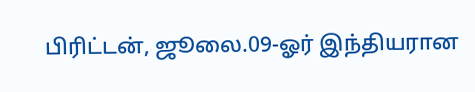பிரிட்டன், ஜூலை.09-ஓர் இந்தியரான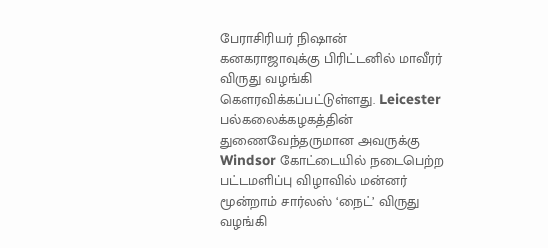பேராசிரியர் நிஷான் கனகராஜாவுக்கு பிரிட்டனில் மாவீரர் விருது வழங்கி கௌரவிக்கப்பட்டுள்ளது. Leicester பல்கலைக்கழகத்தின் துணைவேந்தருமான அவருக்கு Windsor கோட்டையில் நடைபெற்ற பட்டமளிப்பு விழாவில் மன்னர் மூன்றாம் சார்லஸ் ‘நைட்’ விருது வழங்கி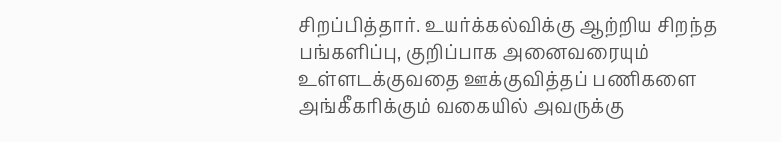சிறப்பித்தார். உயர்க்கல்விக்கு ஆற்றிய சிறந்த பங்களிப்பு, குறிப்பாக அனைவரையும் உள்ளடக்குவதை ஊக்குவித்தப் பணிகளை அங்கீகரிக்கும் வகையில் அவருக்கு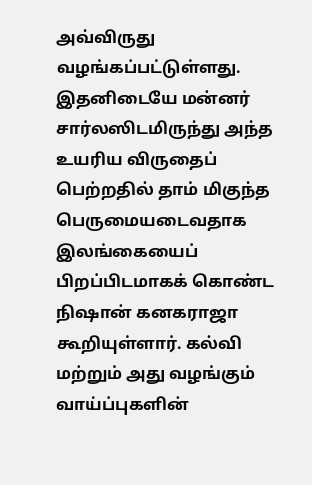அவ்விருது வழங்கப்பட்டுள்ளது.
இதனிடையே மன்னர் சார்லஸிடமிருந்து அந்த உயரிய விருதைப் பெற்றதில் தாம் மிகுந்த பெருமையடைவதாக இலங்கையைப் பிறப்பிடமாகக் கொண்ட நிஷான் கனகராஜா கூறியுள்ளார். கல்வி மற்றும் அது வழங்கும் வாய்ப்புகளின்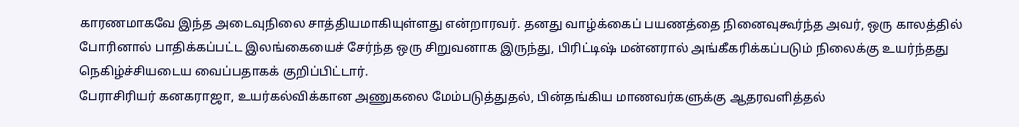காரணமாகவே இந்த அடைவுநிலை சாத்தியமாகியுள்ளது என்றாரவர். தனது வாழ்க்கைப் பயணத்தை நினைவுகூர்ந்த அவர், ஒரு காலத்தில் போரினால் பாதிக்கப்பட்ட இலங்கையைச் சேர்ந்த ஒரு சிறுவனாக இருந்து, பிரிட்டிஷ் மன்னரால் அங்கீகரிக்கப்படும் நிலைக்கு உயர்ந்தது நெகிழ்ச்சியடைய வைப்பதாகக் குறிப்பிட்டார்.
பேராசிரியர் கனகராஜா, உயர்கல்விக்கான அணுகலை மேம்படுத்துதல், பின்தங்கிய மாணவர்களுக்கு ஆதரவளித்தல்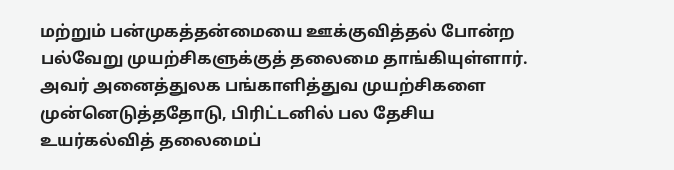மற்றும் பன்முகத்தன்மையை ஊக்குவித்தல் போன்ற பல்வேறு முயற்சிகளுக்குத் தலைமை தாங்கியுள்ளார். அவர் அனைத்துலக பங்காளித்துவ முயற்சிகளை முன்னெடுத்ததோடு, பிரிட்டனில் பல தேசிய உயர்கல்வித் தலைமைப்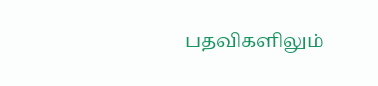பதவிகளிலும்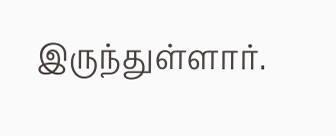இருந்துள்ளார்.